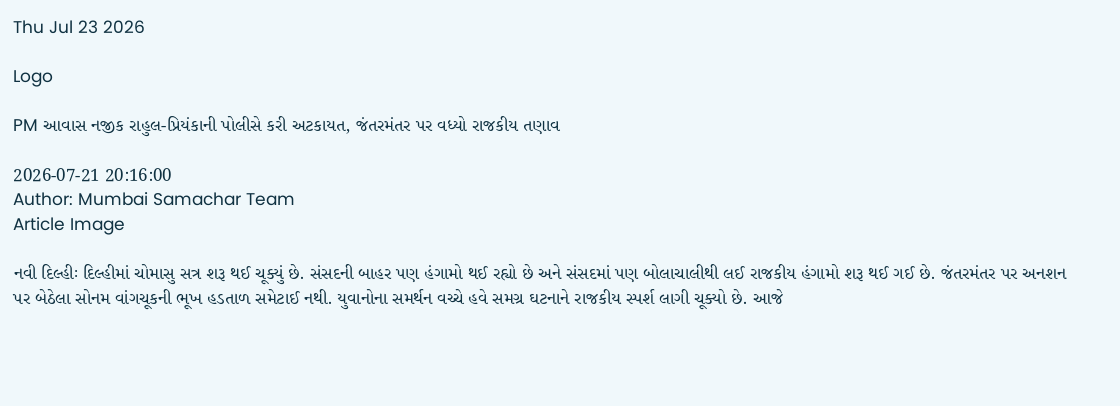Thu Jul 23 2026

Logo

PM આવાસ નજીક રાહુલ-પ્રિયંકાની પોલીસે કરી અટકાયત, જંતરમંતર પર વધ્યો રાજકીય તણાવ

2026-07-21 20:16:00
Author: Mumbai Samachar Team
Article Image

નવી દિલ્હીઃ દિલ્હીમાં ચોમાસુ સત્ર શરૂ થઈ ચૂક્યું છે. સંસદની બાહર પણ હંગામો થઈ રહ્યો છે અને સંસદમાં પણ બોલાચાલીથી લઈ રાજકીય હંગામો શરૂ થઈ ગઈ છે. જંતરમંતર પર અનશન પર બેઠેલા સોનમ વાંગચૂકની ભૂખ હડતાળ સમેટાઈ નથી. યુવાનોના સમર્થન વચ્ચે હવે સમગ્ર ઘટનાને રાજકીય સ્પર્શ લાગી ચૂક્યો છે. આજે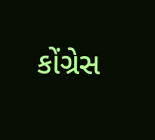કોંગ્રેસ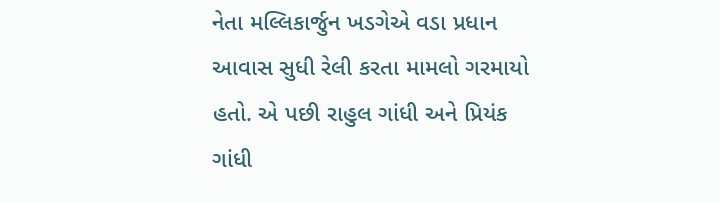નેતા મલ્લિકાર્જુન ખડગેએ વડા પ્રધાન આવાસ સુધી રેલી કરતા મામલો ગરમાયો હતો. એ પછી રાહુલ ગાંધી અને પ્રિયંક ગાંધી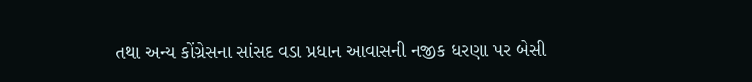તથા અન્ય કોંગ્રેસના સાંસદ વડા પ્રધાન આવાસની નજીક ધરણા પર બેસી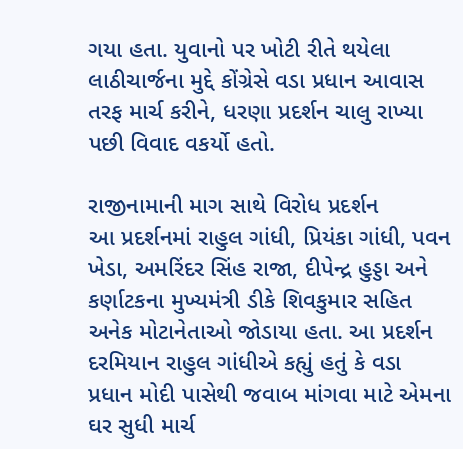ગયા હતા. યુવાનો પર ખોટી રીતે થયેલા લાઠીચાર્જના મુદ્દે કોંગ્રેસે વડા પ્રધાન આવાસ તરફ માર્ચ કરીને, ધરણા પ્રદર્શન ચાલુ રાખ્યા પછી વિવાદ વકર્યો હતો.

રાજીનામાની માગ સાથે વિરોધ પ્રદર્શન
આ પ્રદર્શનમાં રાહુલ ગાંધી, પ્રિયંકા ગાંધી, પવન ખેડા, અમરિંદર સિંહ રાજા, દીપેન્દ્ર હુડ્ડા અને કર્ણાટકના મુખ્યમંત્રી ડીકે શિવકુમાર સહિત અનેક મોટાનેતાઓ જોડાયા હતા. આ પ્રદર્શન દરમિયાન રાહુલ ગાંધીએ કહ્યું હતું કે વડા પ્રધાન મોદી પાસેથી જવાબ માંગવા માટે એમના ઘર સુધી માર્ચ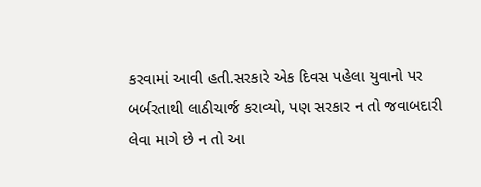કરવામાં આવી હતી.સરકારે એક દિવસ પહેલા યુવાનો પર બર્બરતાથી લાઠીચાર્જ કરાવ્યો, પણ સરકાર ન તો જવાબદારી લેવા માગે છે ન તો આ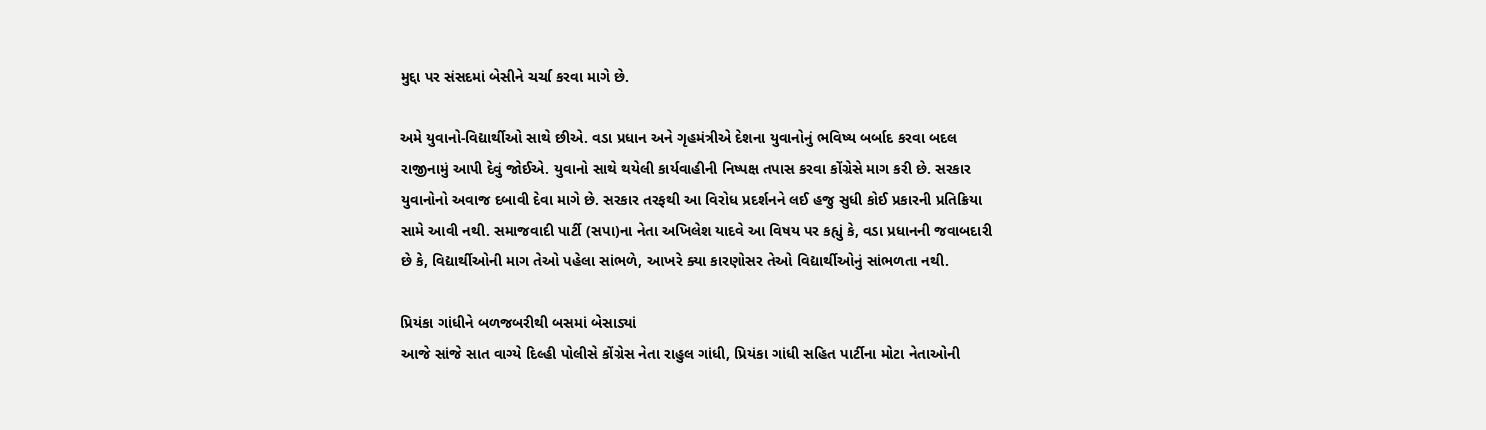મુદ્દા પર સંસદમાં બેસીને ચર્ચા કરવા માગે છે.

અમે યુવાનો-વિદ્યાર્થીઓ સાથે છીએ. વડા પ્રધાન અને ગૃહમંત્રીએ દેશના યુવાનોનું ભવિષ્ય બર્બાદ કરવા બદલ રાજીનામું આપી દેવું જોઈએ. યુવાનો સાથે થયેલી કાર્યવાહીની નિષ્પક્ષ તપાસ કરવા કોંગ્રેસે માગ કરી છે. સરકાર યુવાનોનો અવાજ દબાવી દેવા માગે છે. સરકાર તરફથી આ વિરોધ પ્રદર્શનને લઈ હજુ સુધી કોઈ પ્રકારની પ્રતિક્રિયા સામે આવી નથી. સમાજવાદી પાર્ટી (સપા)ના નેતા અખિલેશ યાદવે આ વિષય પર કહ્યું કે, વડા પ્રધાનની જવાબદારી છે કે, વિદ્યાર્થીઓની માગ તેઓ પહેલા સાંભળે, આખરે ક્યા કારણોસર તેઓ વિદ્યાર્થીઓનું સાંભળતા નથી.

પ્રિયંકા ગાંધીને બળજબરીથી બસમાં બેસાડ્યાં
આજે સાંજે સાત વાગ્યે દિલ્હી પોલીસે કોંગ્રેસ નેતા રાહુલ ગાંધી, પ્રિયંકા ગાંધી સહિત પાર્ટીના મોટા નેતાઓની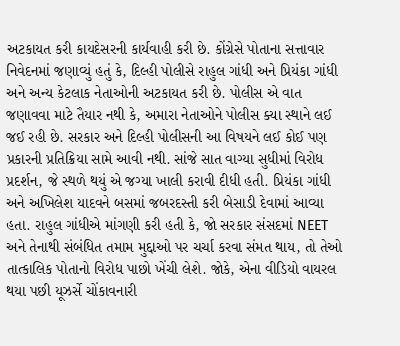અટકાયત કરી કાયદેસરની કાર્યવાહી કરી છે. કોંગ્રેસે પોતાના સત્તાવાર નિવેદનમાં જણાવ્યું હતું કે, દિલ્હી પોલીસે રાહુલ ગાંધી અને પ્રિયંકા ગાંધી અને અન્ય કેટલાક નેતાઓની અટકાયત કરી છે. પોલીસ એ વાત જણાવવા માટે તૈયાર નથી કે, અમારા નેતાઓને પોલીસ ક્યા સ્થાને લઈ જઈ રહી છે. સરકાર અને દિલ્હી પોલીસની આ વિષયને લઈ કોઈ પણ પ્રકારની પ્રતિક્રિયા સામે આવી નથી. સાંજે સાત વાગ્યા સુધીમાં વિરોધ પ્રદર્શન, જે સ્થળે થયું એ જગ્યા ખાલી કરાવી દીધી હતી. પ્રિયંકા ગાંધી અને અખિલેશ યાદવને બસમાં જબરદસ્તી કરી બેસાડી દેવામાં આવ્યા હતા. રાહુલ ગાંધીએ માંગણી કરી હતી કે, જો સરકાર સંસદમાં NEET અને તેનાથી સંબંધિત તમામ મુદ્દાઓ પર ચર્ચા કરવા સંમત થાય, તો તેઓ તાત્કાલિક પોતાનો વિરોધ પાછો ખેંચી લેશે. જોકે, એના વીડિયો વાયરલ થયા પછી યૂઝર્સે ચોંકાવનારી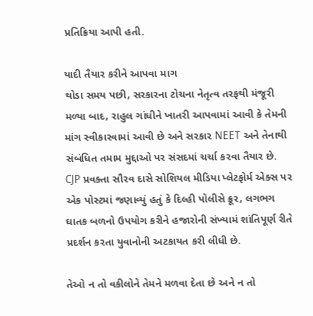પ્રતિક્રિયા આપી હતી.

યાદી તૈયાર કરીને આપવા માગ
થોડા સમય પછી, સરકારના ટોચના નેતૃત્વ તરફથી મંજૂરી મળ્યા બાદ, રાહુલ ગાંધીને ખાતરી આપવામાં આવી કે તેમની માંગ સ્વીકારવામાં આવી છે અને સરકાર NEET અને તેનાથી સંબંધિત તમામ મુદ્દાઓ પર સંસદમાં ચર્ચા કરવા તૈયાર છે. CJP પ્રવક્તા સૌરવ દાસે સોશિયલ મીડિયા પ્લેટફોર્મ એક્સ પર એક પોસ્ટમાં જણાવ્યું હતું કે દિલ્હી પોલીસે ક્રૂર, લગભગ ઘાતક બળનો ઉપયોગ કરીને હજારોની સંખ્યામં શાંતિપૂર્ણ રીતે પ્રદર્શન કરતા યુવાનોની અટકાયત કરી લીધી છે.

તેઓ ન તો વકીલોને તેમને મળવા દેતા છે અને ન તો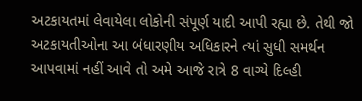અટકાયતમાં લેવાયેલા લોકોની સંપૂર્ણ યાદી આપી રહ્યા છે. તેથી જો અટકાયતીઓના આ બંધારણીય અધિકારને ત્યાં સુધી સમર્થન આપવામાં નહીં આવે તો અમે આજે રાત્રે 8 વાગ્યે દિલ્હી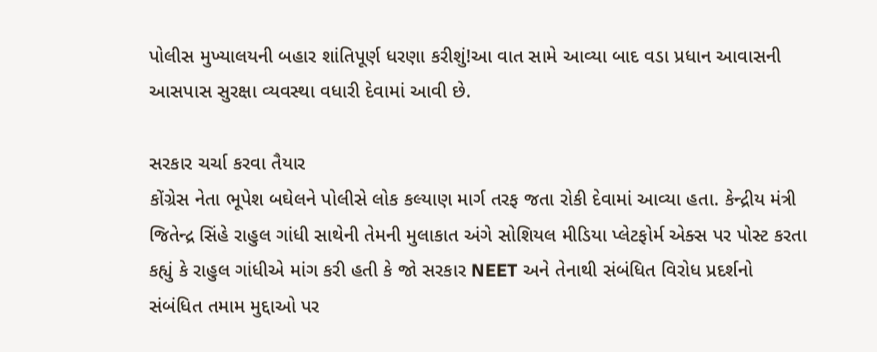પોલીસ મુખ્યાલયની બહાર શાંતિપૂર્ણ ધરણા કરીશું!આ વાત સામે આવ્યા બાદ વડા પ્રધાન આવાસની આસપાસ સુરક્ષા વ્યવસ્થા વધારી દેવામાં આવી છે.

સરકાર ચર્ચા કરવા તૈયાર
કોંગ્રેસ નેતા ભૂપેશ બઘેલને પોલીસે લોક કલ્યાણ માર્ગ તરફ જતા રોકી દેવામાં આવ્યા હતા. કેન્દ્રીય મંત્રી જિતેન્દ્ર સિંહે રાહુલ ગાંધી સાથેની તેમની મુલાકાત અંગે સોશિયલ મીડિયા પ્લેટફોર્મ એક્સ પર પોસ્ટ કરતા કહ્યું કે રાહુલ ગાંધીએ માંગ કરી હતી કે જો સરકાર NEET અને તેનાથી સંબંધિત વિરોધ પ્રદર્શનો સંબંધિત તમામ મુદ્દાઓ પર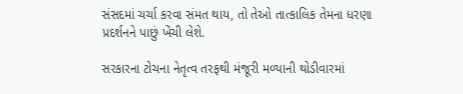સંસદમાં ચર્ચા કરવા સંમત થાય, તો તેઓ તાત્કાલિક તેમના ધરણા પ્રદર્શનને પાછું ખેંચી લેશે.

સરકારના ટોચના નેતૃત્વ તરફથી મંજૂરી મળ્યાની થોડીવારમાં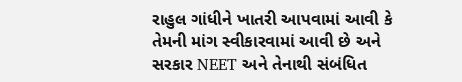રાહુલ ગાંધીને ખાતરી આપવામાં આવી કે તેમની માંગ સ્વીકારવામાં આવી છે અને સરકાર NEET અને તેનાથી સંબંધિત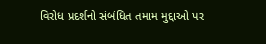વિરોધ પ્રદર્શનો સંબંધિત તમામ મુદ્દાઓ પર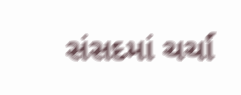સંસદમાં ચર્ચા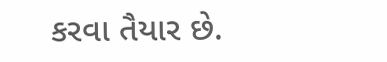કરવા તૈયાર છે.